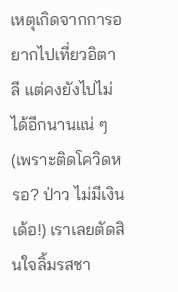เหตุเกิดจากการอยากไปเที่ยวอิตาลี แต่คงยังไปไม่ได้อีกนานแน่ ๆ (เพราะติดโควิดหรอ? ป่าว ไม่มีเงินเด้อ!) เราเลยตัดสินใจลิ้มรสชา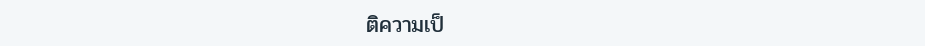ติความเป็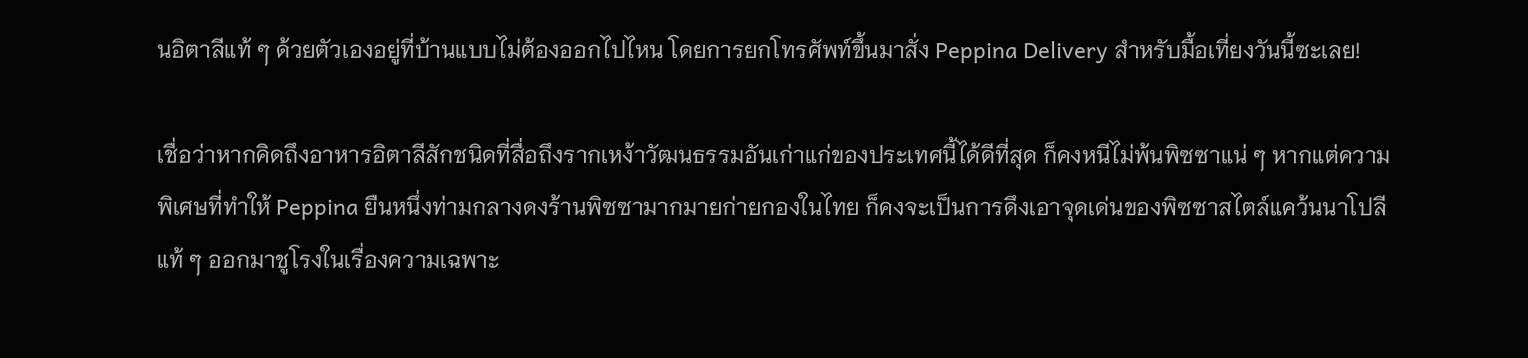นอิตาลีแท้ ๆ ด้วยตัวเองอยู่ที่บ้านแบบไม่ต้องออกไปไหน โดยการยกโทรศัพท์ขึ้นมาสั่ง Peppina Delivery สำหรับมื้อเที่ยงวันนี้ซะเลย!

เชื่อว่าหากคิดถึงอาหารอิตาลีสักชนิดที่สื่อถึงรากเหง้าวัฒนธรรมอันเก่าแก่ของประเทศนี้ได้ดีที่สุด ก็คงหนีไม่พ้นพิซซาแน่ ๆ หากแต่ความพิเศษที่ทำให้ Peppina ยืนหนึ่งท่ามกลางดงร้านพิซซามากมายก่ายกองในไทย ก็คงจะเป็นการดึงเอาจุดเด่นของพิซซาสไตล์แคว้นนาโปลีแท้ ๆ ออกมาชูโรงในเรื่องความเฉพาะ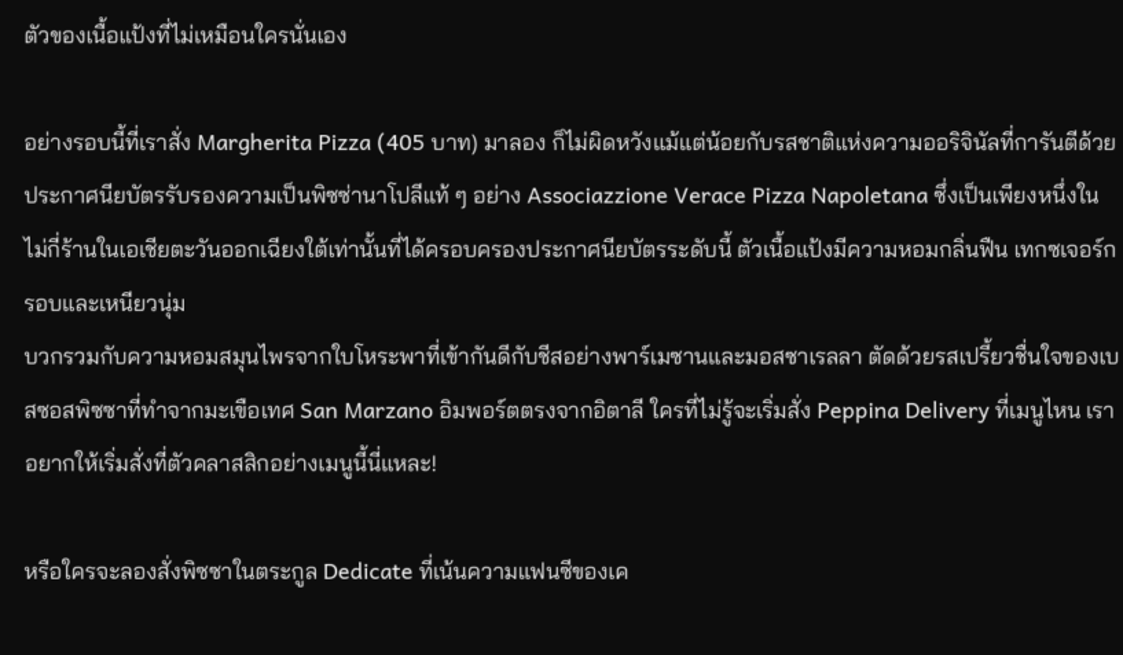ตัวของเนื้อแป้งที่ไม่เหมือนใครนั่นเอง

อย่างรอบนี้ที่เราสั่ง Margherita Pizza (405 บาท) มาลอง ก็ไม่ผิดหวังแม้แต่น้อยกับรสชาติแห่งความออริจินัลที่การันตีด้วยประกาศนียบัตรรับรองความเป็นพิซซ่านาโปลีแท้ ๆ อย่าง Associazzione Verace Pizza Napoletana ซึ่งเป็นเพียงหนึ่งในไม่กี่ร้านในเอเชียตะวันออกเฉียงใต้เท่านั้นที่ได้ครอบครองประกาศนียบัตรระดับนี้ ตัวเนื้อแป้งมีความหอมกลิ่นฟืน เทกซเจอร์กรอบและเหนียวนุ่ม
บวกรวมกับความหอมสมุนไพรจากใบโหระพาที่เข้ากันดีกับชีสอย่างพาร์เมซานและมอสซาเรลลา ตัดด้วยรสเปรี้ยวชื่นใจของเบสซอสพิซซาที่ทำจากมะเขือเทศ San Marzano อิมพอร์ตตรงจากอิตาลี ใครที่ไม่รู้จะเริ่มสั่ง Peppina Delivery ที่เมนูไหน เราอยากให้เริ่มสั่งที่ตัวคลาสสิกอย่างเมนูนี้นี่แหละ!

หรือใครจะลองสั่งพิซซาในตระกูล Dedicate ที่เน้นความแฟนซีของเค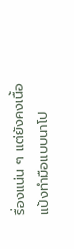รื่องแน่น ๆ แต่ยังคงเนื้อแป้งทำมือแบบนาโป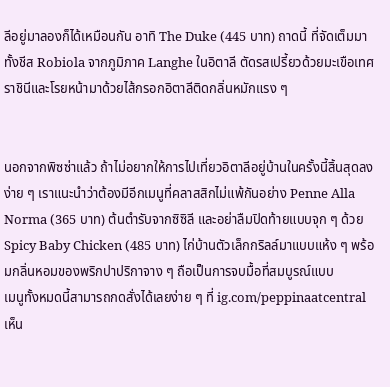ลีอยู่มาลองก็ได้เหมือนกัน อาทิ The Duke (445 บาท) ถาดนี้ ที่จัดเต็มมาทั้งชีส Robiola จากภูมิภาค Langhe ในอิตาลี ตัดรสเปรี้ยวด้วยมะเขือเทศราชินีและโรยหน้ามาด้วยไส้กรอกอิตาลีติดกลิ่นหมักแรง ๆ


นอกจากพิซซ่าแล้ว ถ้าไม่อยากให้การไปเที่ยวอิตาลีอยู่บ้านในครั้งนี้สิ้นสุดลงง่าย ๆ เราแนะนำว่าต้องมีอีกเมนูที่คลาสสิกไม่แพ้กันอย่าง Penne Alla Norma (365 บาท) ต้นตำรับจากซิซิลี และอย่าลืมปิดท้ายแบบจุก ๆ ด้วย Spicy Baby Chicken (485 บาท) ไก่บ้านตัวเล็กกริลล์มาแบบแห้ง ๆ พร้อมกลิ่นหอมของพริกปาปริกาจาง ๆ ถือเป็นการจบมื้อที่สมบูรณ์แบบ
เมนูทั้งหมดนี้สามารถกดสั่งได้เลยง่าย ๆ ที่ ig.com/peppinaatcentral เห็น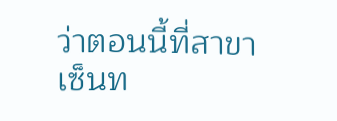ว่าตอนนี้ที่สาขา เซ็นท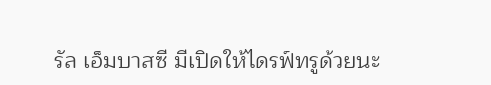รัล เอ็มบาสซี มีเปิดให้ไดรฟ์ทรูด้วยนะ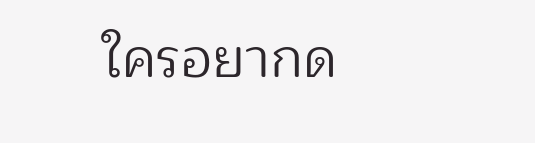ใครอยากด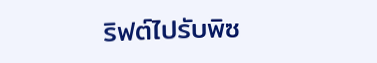ริฟต์ไปรับพิซ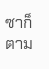ซาก็ตาม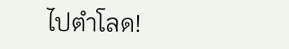ไปตำโลด!